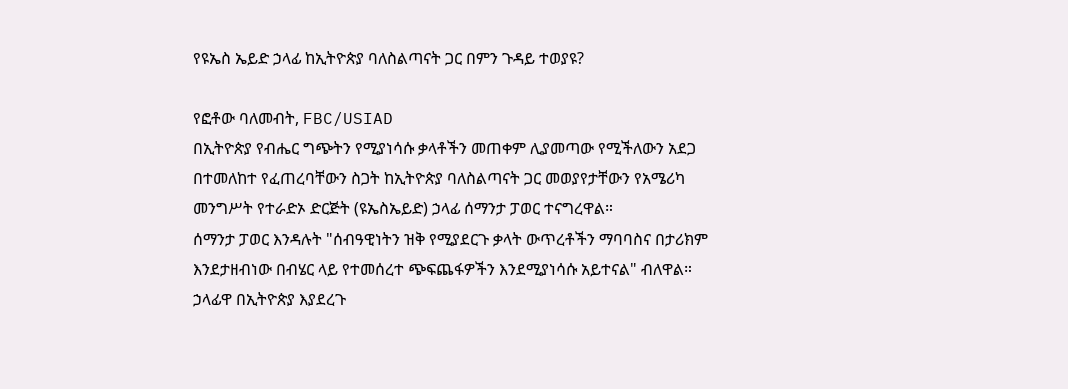የዩኤስ ኤይድ ኃላፊ ከኢትዮጵያ ባለስልጣናት ጋር በምን ጉዳይ ተወያዩ?

የፎቶው ባለመብት, FBC/USIAD
በኢትዮጵያ የብሔር ግጭትን የሚያነሳሱ ቃላቶችን መጠቀም ሊያመጣው የሚችለውን አደጋ በተመለከተ የፈጠረባቸውን ስጋት ከኢትዮጵያ ባለስልጣናት ጋር መወያየታቸውን የአሜሪካ መንግሥት የተራድኦ ድርጅት (ዩኤስኤይድ) ኃላፊ ሰማንታ ፓወር ተናግረዋል።
ሰማንታ ፓወር እንዳሉት "ሰብዓዊነትን ዝቅ የሚያደርጉ ቃላት ውጥረቶችን ማባባስና በታሪክም እንደታዘብነው በብሄር ላይ የተመሰረተ ጭፍጨፋዎችን እንደሚያነሳሱ አይተናል" ብለዋል።
ኃላፊዋ በኢትዮጵያ እያደረጉ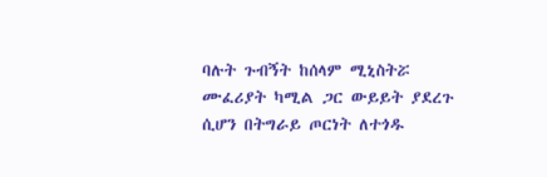ባሉት ጉብኝት ከሰላም ሚኒስትሯ ሙፈሪያት ካሚል ጋር ውይይት ያደረጉ ሲሆን በትግራይ ጦርነት ለተጎዱ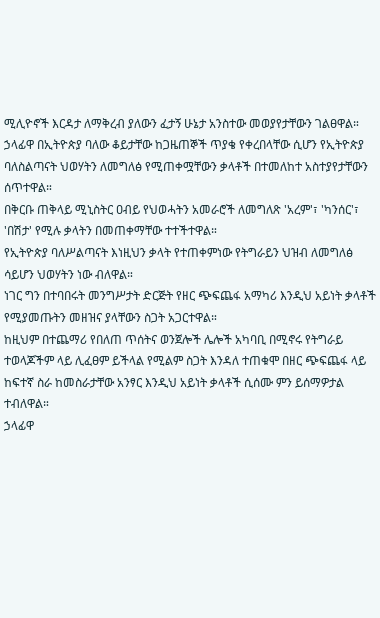ሚሊዮኖች እርዳታ ለማቅረብ ያለውን ፈታኝ ሁኔታ አንስተው መወያየታቸውን ገልፀዋል።
ኃላፊዋ በኢትዮጵያ ባለው ቆይታቸው ከጋዜጠኞች ጥያቄ የቀረበላቸው ሲሆን የኢትዮጵያ ባለስልጣናት ህወሃትን ለመግለፅ የሚጠቀሟቸውን ቃላቶች በተመለከተ አስተያየታቸውን ሰጥተዋል።
በቅርቡ ጠቅላይ ሚኒስትር ዐብይ የህወሓትን አመራሮች ለመግለጽ 'አረም'፣ 'ካንሰር'፣ 'በሽታ' የሚሉ ቃላትን በመጠቀማቸው ተተችተዋል።
የኢትዮጵያ ባለሥልጣናት እነዚህን ቃላት የተጠቀምነው የትግራይን ህዝብ ለመግለፅ ሳይሆን ህወሃትን ነው ብለዋል።
ነገር ግን በተባበሩት መንግሥታት ድርጅት የዘር ጭፍጨፋ አማካሪ እንዲህ አይነት ቃላቶች የሚያመጡትን መዘዝና ያላቸውን ስጋት አጋርተዋል።
ከዚህም በተጨማሪ የበለጠ ጥሰትና ወንጀሎች ሌሎች አካባቢ በሚኖሩ የትግራይ ተወላጆችም ላይ ሊፈፀም ይችላል የሚልም ስጋት እንዳለ ተጠቁሞ በዘር ጭፍጨፋ ላይ ከፍተኛ ስራ ከመስራታቸው አንፃር እንዲህ አይነት ቃላቶች ሲሰሙ ምን ይሰማዎታል ተብለዋል።
ኃላፊዋ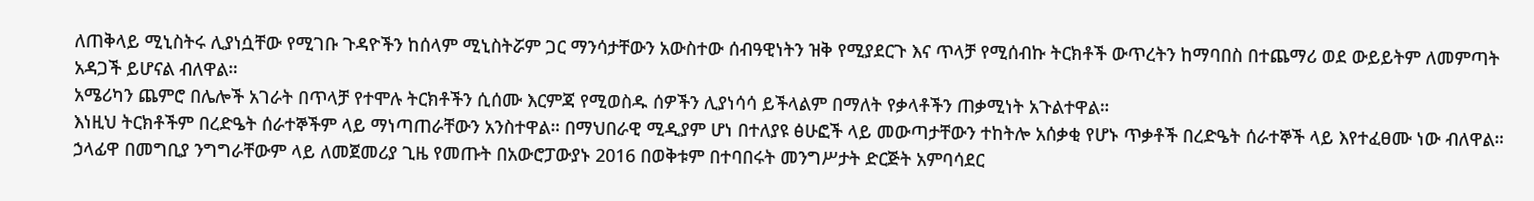ለጠቅላይ ሚኒስትሩ ሊያነሷቸው የሚገቡ ጉዳዮችን ከሰላም ሚኒስትሯም ጋር ማንሳታቸውን አውስተው ሰብዓዊነትን ዝቅ የሚያደርጉ እና ጥላቻ የሚሰብኩ ትርክቶች ውጥረትን ከማባበስ በተጨማሪ ወደ ውይይትም ለመምጣት አዳጋች ይሆናል ብለዋል።
አሜሪካን ጨምሮ በሌሎች አገራት በጥላቻ የተሞሉ ትርክቶችን ሲሰሙ እርምጃ የሚወስዱ ሰዎችን ሊያነሳሳ ይችላልም በማለት የቃላቶችን ጠቃሚነት አጉልተዋል።
እነዚህ ትርክቶችም በረድዔት ሰራተኞችም ላይ ማነጣጠራቸውን አንስተዋል። በማህበራዊ ሚዲያም ሆነ በተለያዩ ፅሁፎች ላይ መውጣታቸውን ተከትሎ አሰቃቂ የሆኑ ጥቃቶች በረድዔት ሰራተኞች ላይ እየተፈፀሙ ነው ብለዋል።
ኃላፊዋ በመግቢያ ንግግራቸውም ላይ ለመጀመሪያ ጊዜ የመጡት በአውሮፓውያኑ 2016 በወቅቱም በተባበሩት መንግሥታት ድርጅት አምባሳደር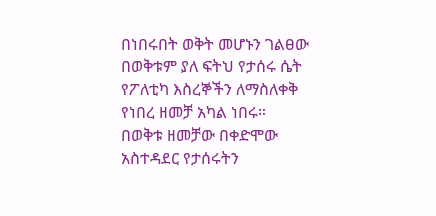በነበሩበት ወቅት መሆኑን ገልፀው በወቅቱም ያለ ፍትህ የታሰሩ ሴት የፖለቲካ እስረኞችን ለማስለቀቅ የነበረ ዘመቻ አካል ነበሩ።
በወቅቱ ዘመቻው በቀድሞው አስተዳደር የታሰሩትን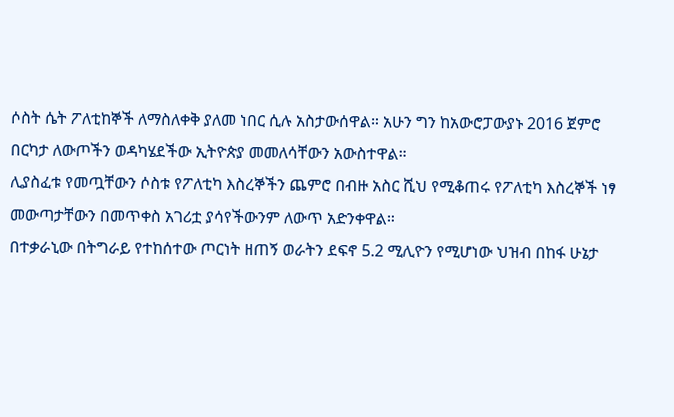ሶስት ሴት ፖለቲከኞች ለማስለቀቅ ያለመ ነበር ሲሉ አስታውሰዋል። አሁን ግን ከአውሮፓውያኑ 2016 ጀምሮ በርካታ ለውጦችን ወዳካሄደችው ኢትዮጵያ መመለሳቸውን አውስተዋል።
ሊያስፈቱ የመጧቸውን ሶስቱ የፖለቲካ እስረኞችን ጨምሮ በብዙ አስር ሺህ የሚቆጠሩ የፖለቲካ እስረኞች ነፃ መውጣታቸውን በመጥቀስ አገሪቷ ያሳየችውንም ለውጥ አድንቀዋል።
በተቃራኒው በትግራይ የተከሰተው ጦርነት ዘጠኝ ወራትን ደፍኖ 5.2 ሚሊዮን የሚሆነው ህዝብ በከፋ ሁኔታ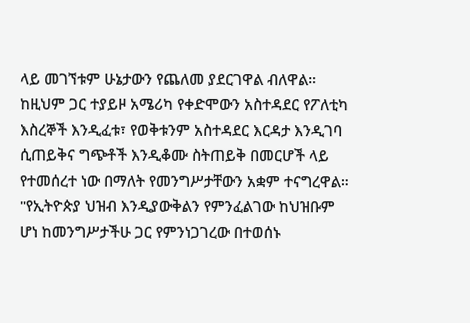ላይ መገኘቱም ሁኔታውን የጨለመ ያደርገዋል ብለዋል።
ከዚህም ጋር ተያይዞ አሜሪካ የቀድሞውን አስተዳደር የፖለቲካ እስረኞች እንዲፈቱ፣ የወቅቱንም አስተዳደር እርዳታ እንዲገባ ሲጠይቅና ግጭቶች እንዲቆሙ ስትጠይቅ በመርሆች ላይ የተመሰረተ ነው በማለት የመንግሥታቸውን አቋም ተናግረዋል።
"የኢትዮጵያ ህዝብ እንዲያውቅልን የምንፈልገው ከህዝቡም ሆነ ከመንግሥታችሁ ጋር የምንነጋገረው በተወሰኑ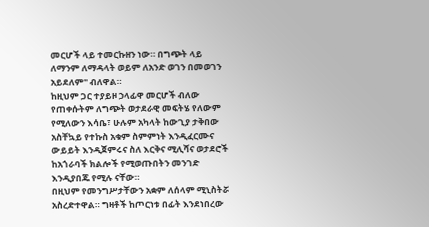መርሆች ላይ ተመርኩዘን ነው። በግጭት ላይ ለማንም ለማዳላት ወይም ለአንድ ወገን በመወገን አይደለም" ብለዋል።
ከዚህም ጋር ተያይዞ ኃላፊዋ መርሆች ብለው የጠቀሱትም ለግጭት ወታደራዊ መፍትሄ የለውም የሚለውን እሳቤ፣ ሁሉም አካላት ከውጊያ ታቅበው አስቸኳይ የተኩስ አቁም ስምምነት እንዲፈርሙና ውይይት እንዲጀምሩና ስለ እርቅና ሚሊሻና ወታደሮች ከአጎራባች ክልሎች የሚወጡበትን መንገድ እንዲያበጁ የሚሉ ናቸው።
በዚህም የመንግሥታቸውን አቋም ለሰላም ሚኒስትሯ አስረድተዋል። ግዛቶች ከጦርነቱ በፊት እንደነበረው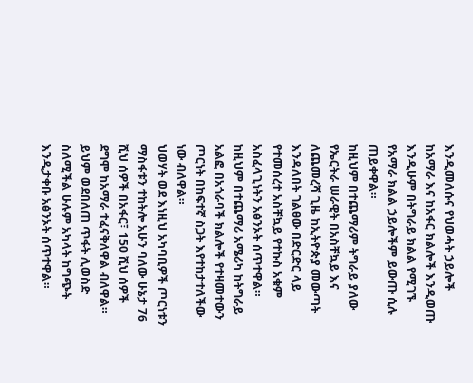እንዲመለሱና የህወሓት ኃይሎች ከአማራ እና ከአፋር ክልሎች እንዲወጡ እንዲሁም በትግራይ ክልል የሚገኙ የአማራ ክልል ኃይሎችም ይውጡ ሲሉ ጠይቀዋል።
ከዚህም በተጨማሪም ትግራይ ያለው የኤርትራ ሠራዊት በአስቸኳይ እና ለጨመረሻ ጊዜ ከኢትዮጵያ መውጣት እንዳለበት ገልፀው በድርድር ላይ የተመሰረተ አስቸኳይ የተኩስ አቁም አስፈላጊነትን አፅንኦት ሰጥተዋል።
ከዚህም በተጨማሪ አሜሪካ ከትግራይ አልፎ በአጎራባች ክልሎች የተዛመተውን ጦርነት በከፍተኛ ስጋት እየተከታተለችው ነው ብለዋል።
ህወሃት ወደ እነዚህ አካባቢዎች ጦርነቱን ማስፋቱን ተከትሎ አሁን ባለው ሁኔታ 76 ሺህ ሰዎች በአፋር፣ 150 ሺህ ሰዎች ደግሞ ከአማራ ተፈናቅለዋል ብለዋል።
ይህም ወደበለጠ ጥፋት ሊወስድ ስለሚችል ሁሉም አካላት ከግጭት እንዲታቀቡ አፅንኦት ሰጥተዋል።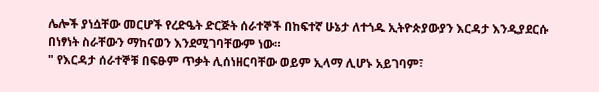ሌሎች ያነሷቸው መርሆች የረድዔት ድርጅት ሰራተኞች በከፍተኛ ሁኔታ ለተጎዱ ኢትዮጵያውያን እርዳታ እንዲያደርሱ በነፃነት ስራቸውን ማከናወን እንደሚገባቸውም ነው።
" የእርዳታ ሰራተኞቹ በፍፁም ጥቃት ሊሰነዘርባቸው ወይም ኢላማ ሊሆኑ አይገባም፣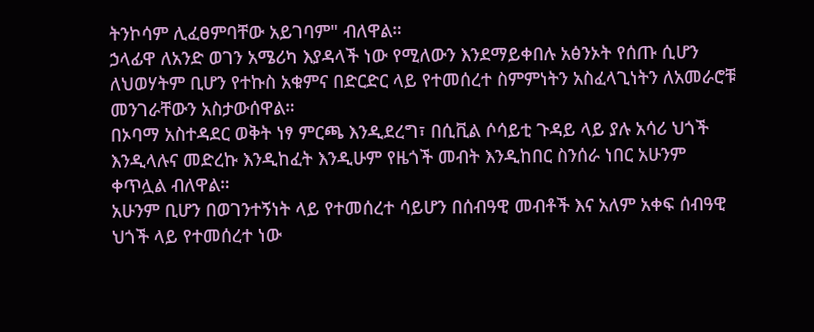ትንኮሳም ሊፈፀምባቸው አይገባም" ብለዋል።
ኃላፊዋ ለአንድ ወገን አሜሪካ እያዳላች ነው የሚለውን እንደማይቀበሉ አፅንኦት የሰጡ ሲሆን ለህወሃትም ቢሆን የተኩስ አቁምና በድርድር ላይ የተመሰረተ ስምምነትን አስፈላጊነትን ለአመራሮቹ መንገራቸውን አስታውሰዋል።
በኦባማ አስተዳደር ወቅት ነፃ ምርጫ እንዲደረግ፣ በሲቪል ሶሳይቲ ጉዳይ ላይ ያሉ አሳሪ ህጎች እንዲላሉና መድረኩ እንዲከፈት እንዲሁም የዜጎች መብት እንዲከበር ስንሰራ ነበር አሁንም ቀጥሏል ብለዋል።
አሁንም ቢሆን በወገንተኝነት ላይ የተመሰረተ ሳይሆን በሰብዓዊ መብቶች እና አለም አቀፍ ሰብዓዊ ህጎች ላይ የተመሰረተ ነው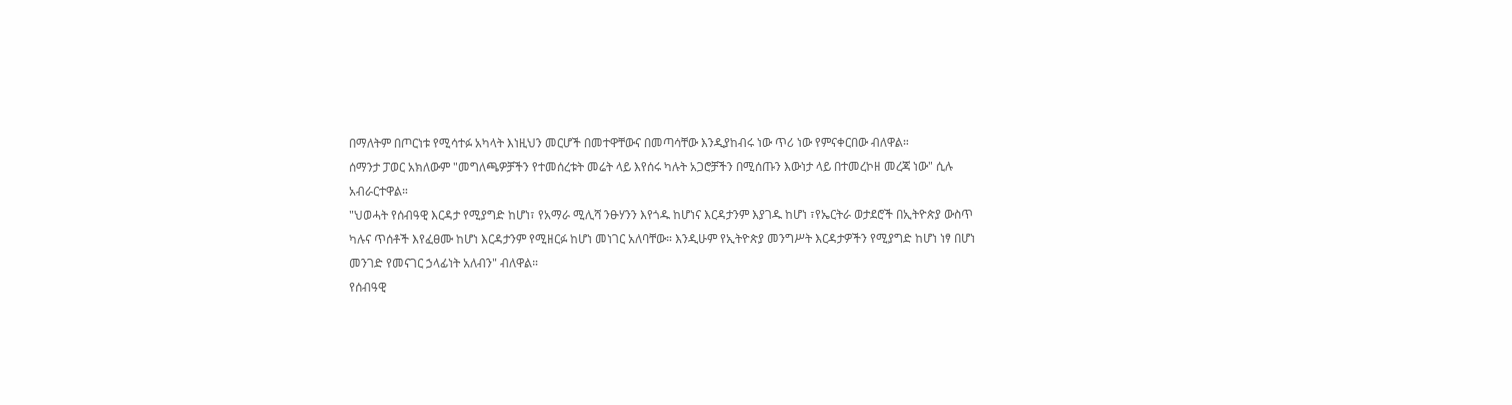በማለትም በጦርነቱ የሚሳተፉ አካላት እነዚህን መርሆች በመተዋቸውና በመጣሳቸው እንዲያከብሩ ነው ጥሪ ነው የምናቀርበው ብለዋል።
ሰማንታ ፓወር አክለውም "መግለጫዎቻችን የተመሰረቱት መሬት ላይ እየሰሩ ካሉት አጋሮቻችን በሚሰጡን እውነታ ላይ በተመረኮዘ መረጃ ነው" ሲሉ አብራርተዋል።
"ህወሓት የሰብዓዊ እርዳታ የሚያግድ ከሆነ፣ የአማራ ሚሊሻ ንፁሃንን እየጎዱ ከሆነና እርዳታንም እያገዱ ከሆነ ፣የኤርትራ ወታደሮች በኢትዮጵያ ውስጥ ካሉና ጥሰቶች እየፈፀሙ ከሆነ እርዳታንም የሚዘርፉ ከሆነ መነገር አለባቸው። እንዲሁም የኢትዮጵያ መንግሥት እርዳታዎችን የሚያግድ ከሆነ ነፃ በሆነ መንገድ የመናገር ኃላፊነት አለብን" ብለዋል።
የሰብዓዊ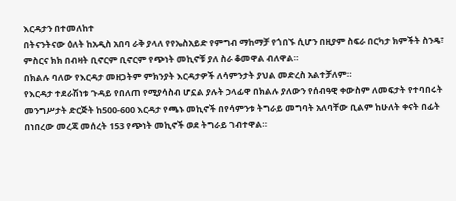እርዳታን በተመለከተ
በትናንትናው ዕለት ከአዲስ አበባ ራቅ ያላለ የየኤስአይድ የምግብ ማከማቻ የጎበኙ ሲሆን በዚያም ስፍራ በርካታ ክምችት ስንዴ፣ ምስርና ክክ በብዛት ቢኖርም ቢኖርም የጭነት መኪኖቹ ያለ ስራ ቆመዋል ብለዋል።
በክልሉ ባለው የእርዳታ መዘጋትም ምክንያት እርዳታዎች ለሳምንታት ያህል መድረስ አልተቻለም።
የእርዳታ ተደራሽነቱ ጉዳይ የበለጠ የሚያሳስብ ሆኗል ያሉት ኃላፊዋ በክልሉ ያለውን የሰብዓዊ ቀውስም ለመፍታት የተባበሩት መንግሥታት ድርጅት ከ500-600 እርዳታ የጫኑ መኪኖች በየሳምንቱ ትግራይ መግባት አለባቸው ቢልም ከሁለት ቀናት በፊት በነበረው መረጃ መሰረት 153 የጭነት መኪኖች ወደ ትግራይ ገብተዋል።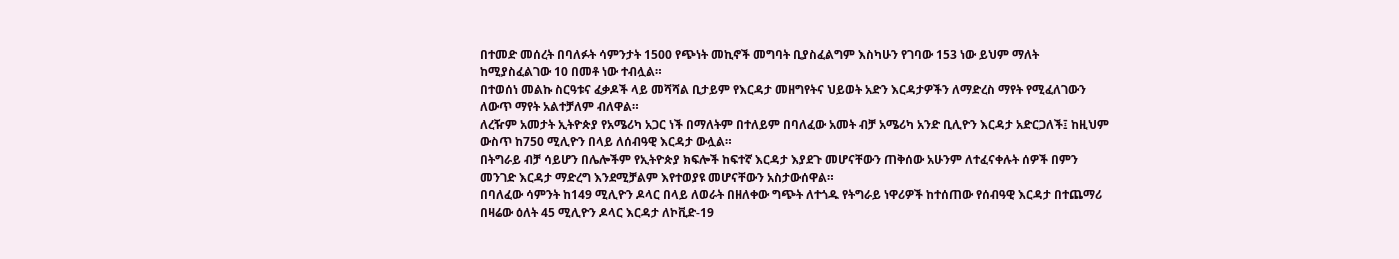በተመድ መሰረት በባለፉት ሳምንታት 1500 የጭነት መኪኖች መግባት ቢያስፈልግም እስካሁን የገባው 153 ነው ይህም ማለት ከሚያስፈልገው 10 በመቶ ነው ተብሏል።
በተወሰነ መልኩ ስርዓቱና ፈቃዶች ላይ መሻሻል ቢታይም የእርዳታ መዘግየትና ህይወት አድን እርዳታዎችን ለማድረስ ማየት የሚፈለገውን ለውጥ ማየት አልተቻለም ብለዋል።
ለረዥም አመታት ኢትዮጵያ የአሜሪካ አጋር ነች በማለትም በተለይም በባለፈው አመት ብቻ አሜሪካ አንድ ቢሊዮን እርዳታ አድርጋለች፤ ከዚህም ውስጥ ከ750 ሚሊዮን በላይ ለሰብዓዊ እርዳታ ውሏል።
በትግራይ ብቻ ሳይሆን በሌሎችም የኢትዮጵያ ክፍሎች ከፍተኛ እርዳታ እያደጉ መሆናቸውን ጠቅሰው አሁንም ለተፈናቀሉት ሰዎች በምን መንገድ እርዳታ ማድረግ እንደሚቻልም እየተወያዩ መሆናቸውን አስታውሰዋል።
በባለፈው ሳምንት ከ149 ሚሊዮን ዶላር በላይ ለወራት በዘለቀው ግጭት ለተጎዱ የትግራይ ነዋሪዎች ከተሰጠው የሰብዓዊ እርዳታ በተጨማሪ በዛሬው ዕለት 45 ሚሊዮን ዶላር እርዳታ ለኮቪድ-19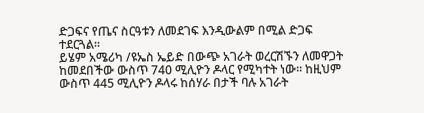ድጋፍና የጤና ስርዓቱን ለመደገፍ እንዲውልም በሚል ድጋፍ ተደርጓል።
ይሄም አሜሪካ /ዩኤስ ኤይድ በውጭ አገራት ወረርሽኙን ለመዋጋት ከመደበችው ውስጥ 740 ሚሊዮን ዶላር የሚካተት ነው። ከዚህም ውስጥ 445 ሚሊዮን ዶላሩ ከሰሃራ በታች ባሉ አገራት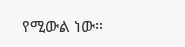የሚውል ነው።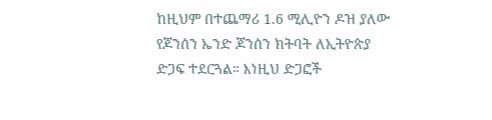ከዚህም በተጨማሪ 1.6 ሚሊዮን ዶዝ ያለው የጆንሰን ኤንድ ጆንሰን ክትባት ለኢትዮጵያ ድጋፍ ተደርጓል። እነዚህ ድጋፎች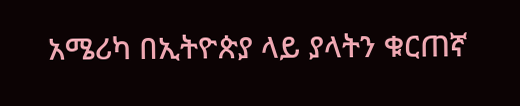አሜሪካ በኢትዮጵያ ላይ ያላትን ቁርጠኛ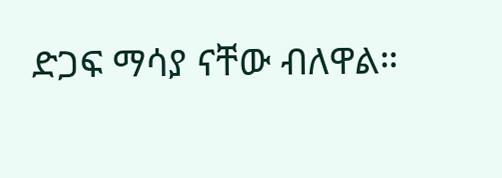ድጋፍ ማሳያ ናቸው ብለዋል።